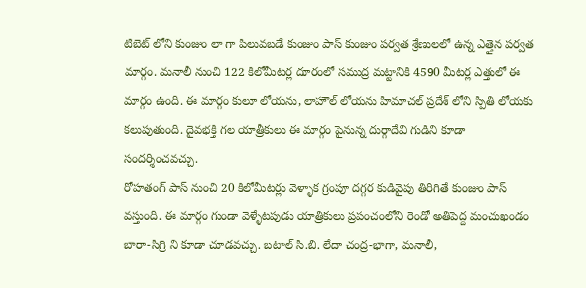టిబెట్ లోని కుంజుం లా గా పిలువబడే కుంజుం పాస్ కుంజుం పర్వత శ్రేణులలో ఉన్న ఎత్తైన పర్వత మార్గం. మనాలీ నుంచి 122 కిలోమీటర్ల దూరంలో సముద్ర మట్టానికి 4590 మీటర్ల ఎత్తులో ఈ మార్గం ఉంది. ఈ మార్గం కులూ లోయను, లాహౌల్ లోయను హిమాచల్ ప్రదేశ్ లోని స్పితి లోయకు కలుపుతుంది. దైవభక్తి గల యాత్రీకులు ఈ మార్గం పైనున్న దుర్గాదేవి గుడిని కూడా సందర్శించవచ్చు.
రోహతంగ్ పాస్ నుంచి 20 కిలోమీటర్లు వెళ్ళాక గ్రంపూ దగ్గర కుడివైపు తిరిగితే కుంజుం పాస్ వస్తుంది. ఈ మార్గం గుండా వెళ్ళేటపుడు యాత్రికులు ప్రపంచంలోని రెండో అతిపెద్ద మంచుఖండం బారా-సిగ్రి ని కూడా చూడవచ్చు. బటాల్ సి.బి. లేదా చంద్ర-భాగా, మనాలీ,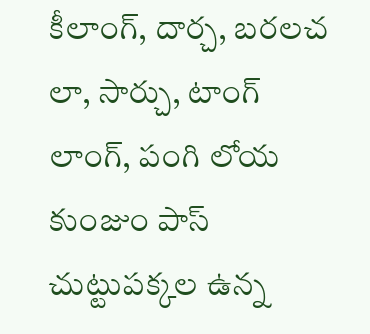కీలాంగ్, దార్చ, బరలచ లా, సార్చు, టాంగ్ లాంగ్, పంగి లోయ కుంజుం పాస్ చుట్టుపక్కల ఉన్న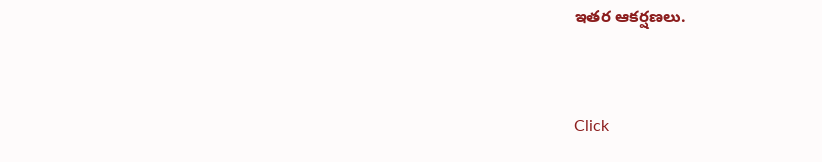ఇతర ఆకర్షణలు.



Click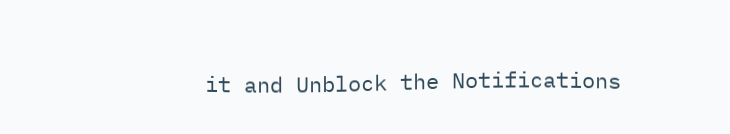it and Unblock the Notifications